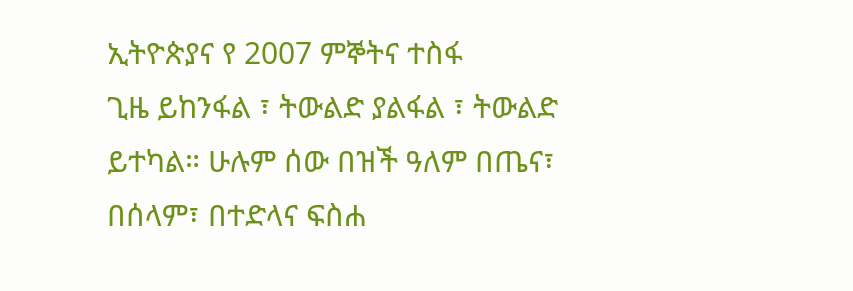ኢትዮጵያና የ 2007 ምኞትና ተስፋ
ጊዜ ይከንፋል ፣ ትውልድ ያልፋል ፣ ትውልድ ይተካል። ሁሉም ሰው በዝች ዓለም በጤና፣ በሰላም፣ በተድላና ፍስሐ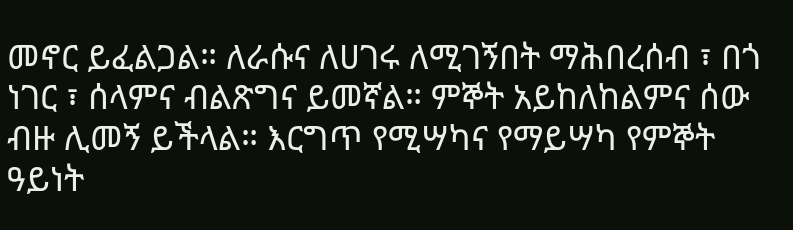መኖር ይፈልጋል። ለራሱና ለሀገሩ ለሚገኝበት ማሕበረሰብ ፣ በጎ ነገር ፣ ሰላምና ብልጽግና ይመኛል። ምኞት አይከለከልምና ሰው ብዙ ሊመኝ ይችላል። እርግጥ የሚሣካና የማይሣካ የምኞት ዓይነት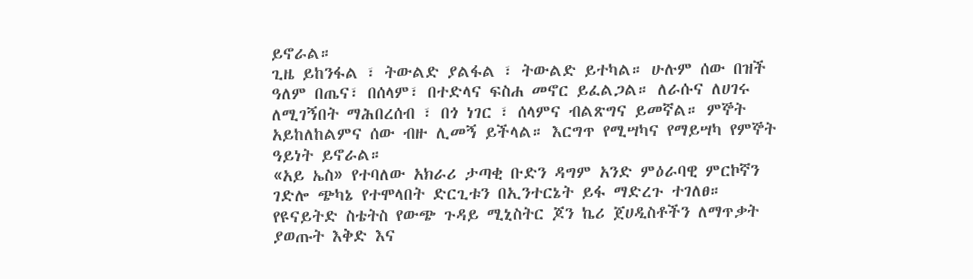ይኖራል።
ጊዜ ይከንፋል ፣ ትውልድ ያልፋል ፣ ትውልድ ይተካል። ሁሉም ሰው በዝች ዓለም በጤና፣ በሰላም፣ በተድላና ፍስሐ መኖር ይፈልጋል። ለራሱና ለሀገሩ ለሚገኝበት ማሕበረሰብ ፣ በጎ ነገር ፣ ሰላምና ብልጽግና ይመኛል። ምኞት አይከለከልምና ሰው ብዙ ሊመኝ ይችላል። እርግጥ የሚሣካና የማይሣካ የምኞት ዓይነት ይኖራል።
«አይ ኤስ» የተባለው አክራሪ ታጣቂ ቡድን ዳግም አንድ ምዕራባዊ ምርኮኛን ገድሎ ጭካኔ የተሞላበት ድርጊቱን በኢንተርኔት ይፋ ማድረጉ ተገለፀ።
የዩናይትድ ስቴትስ የውጭ ጉዳይ ሚኒስትር ጆን ኬሪ ጀሀዲስቶችን ለማጥቃት ያወጡት እቅድ እና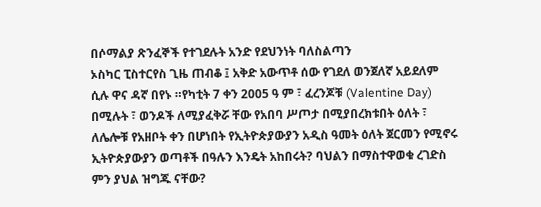በሶማልያ ጽንፈኞች የተገደሉት አንድ የደህንነት ባለስልጣን
ኦስካር ፒስተርየስ ጊዜ ጠብቆ ፤ አቅድ አውጥቶ ሰው የገደለ ወንጀለኛ አይደለም ሲሉ ዋና ዳኛ በየኑ ።የካቲት 7 ቀን 2005 ዓ ም ፣ ፈረንጆቹ (Valentine Day) በሚሉት ፣ ወንዶች ለሚያፈቅሯ ቸው የአበባ ሥጦታ በሚያበረክቱበት ዕለት ፣
ለሌሎቹ የአዘቦት ቀን በሆነበት የኢትዮጵያውያን አዲስ ዓመት ዕለት ጀርመን የሚኖሩ ኢትዮጵያውያን ወጣቶች በዓሉን እንዴት አከበሩት? ባህልን በማስተዋወቁ ረገድስ ምን ያህል ዝግጁ ናቸው?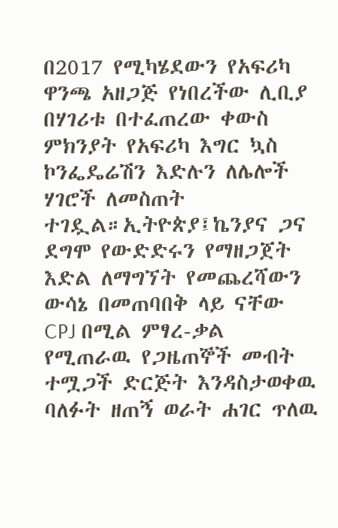በ2017 የሚካሄደውን የአፍሪካ ዋንጫ አዘጋጅ የነበረችው ሊቢያ በሃገሪቱ በተፈጠረው ቀውስ ምክንያት የአፍሪካ እግር ኳስ ኮንፌዴሬሽን እድሉን ለሌሎች ሃገሮች ለመስጠት ተገዷል።ኢትዮጵያ፤ኬንያና ጋና ደግሞ የውድድሩን የማዘጋጀት እድል ለማግኘት የመጨረሻውን ውሳኔ በመጠባበቅ ላይ ናቸው
CPJ በሚል ምፃረ-ቃል የሚጠራዉ የጋዜጠኞች መብት ተሟጋች ድርጅት እንዳስታወቀዉ ባለፉት ዘጠኝ ወራት ሐገር ጥለዉ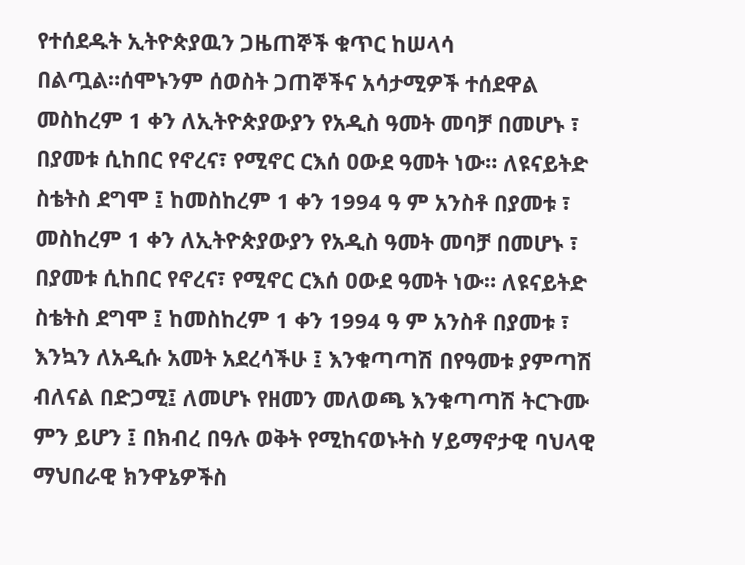የተሰደዱት ኢትዮጵያዉን ጋዜጠኞች ቁጥር ከሠላሳ በልጧል።ሰሞኑንም ሰወስት ጋጠኞችና አሳታሚዎች ተሰደዋል
መስከረም 1 ቀን ለኢትዮጵያውያን የአዲስ ዓመት መባቻ በመሆኑ ፣ በያመቱ ሲከበር የኖረና፣ የሚኖር ርእሰ ዐውደ ዓመት ነው። ለዩናይትድ ስቴትስ ደግሞ ፤ ከመስከረም 1 ቀን 1994 ዓ ም አንስቶ በያመቱ ፣
መስከረም 1 ቀን ለኢትዮጵያውያን የአዲስ ዓመት መባቻ በመሆኑ ፣ በያመቱ ሲከበር የኖረና፣ የሚኖር ርእሰ ዐውደ ዓመት ነው። ለዩናይትድ ስቴትስ ደግሞ ፤ ከመስከረም 1 ቀን 1994 ዓ ም አንስቶ በያመቱ ፣
እንኳን ለአዲሱ አመት አደረሳችሁ ፤ እንቁጣጣሽ በየዓመቱ ያምጣሽ ብለናል በድጋሚ፤ ለመሆኑ የዘመን መለወጫ እንቁጣጣሽ ትርጉሙ ምን ይሆን ፤ በክብረ በዓሉ ወቅት የሚከናወኑትስ ሃይማኖታዊ ባህላዊ ማህበራዊ ክንዋኔዎችስ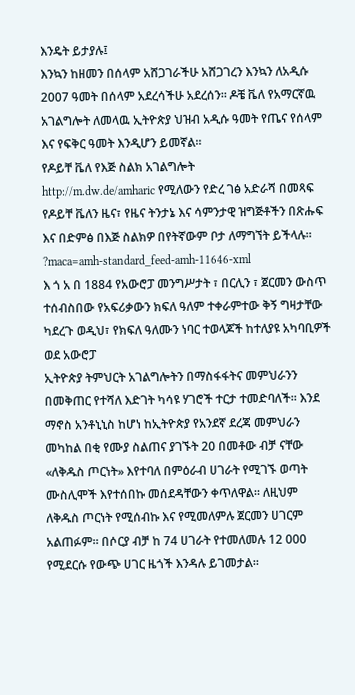እንዴት ይታያሉ፤
እንኳን ከዘመን በሰላም አሸጋገራችሁ አሸጋገረን እንኳን ለአዲሱ 2007 ዓመት በሰላም አደረሳችሁ አደረሰን። ዶቼ ቬለ የአማርኛዉ አገልግሎት ለመላዉ ኢትዮጵያ ህዝብ አዲሱ ዓመት የጤና የሰላም እና የፍቅር ዓመት እንዲሆን ይመኛል።
የዶይቸ ቬለ የእጅ ስልክ አገልግሎት
http://m.dw.de/amharic የሚለውን የድረ ገፅ አድራሻ በመጻፍ የዶይቸ ቬለን ዜና፣ የዜና ትንታኔ እና ሳምንታዊ ዝግጅቶችን በጽሑፍ እና በድምፅ በእጅ ስልክዎ በየትኛውም ቦታ ለማግኘት ይችላሉ። ?maca=amh-standard_feed-amh-11646-xml
እ ጎ አ በ 1884 የአውሮፓ መንግሥታት ፣ በርሊን ፣ ጀርመን ውስጥ ተሰብስበው የአፍሪቃውን ክፍለ ዓለም ተቀራምተው ቅኝ ግዛታቸው ካደረጉ ወዲህ፣ የክፍለ ዓለሙን ነባር ተወላጆች ከተለያዩ አካባቢዎች ወደ አውሮፓ
ኢትዮጵያ ትምህርት አገልግሎትን በማስፋፋትና መምህራንን በመቅጠር የተሻለ እድገት ካሳዩ ሃገሮች ተርታ ተመድባለች። እንደ ማኖስ አንቶኒኒስ ከሆነ ከኢትዮጵያ የአንደኛ ደረጃ መምህራን መካከል በቂ የሙያ ስልጠና ያገኙት 20 በመቶው ብቻ ናቸው
«ለቅዱስ ጦርነት» እየተባለ በምዕራብ ሀገራት የሚገኙ ወጣት ሙስሊሞች እየተሰበኩ መሰደዳቸውን ቀጥለዋል። ለዚህም ለቅዱስ ጦርነት የሚሰብኩ እና የሚመለምሉ ጀርመን ሀገርም አልጠፉም። በሶርያ ብቻ ከ 74 ሀገራት የተመለመሉ 12 000 የሚደርሱ የውጭ ሀገር ዜጎች እንዳሉ ይገመታል።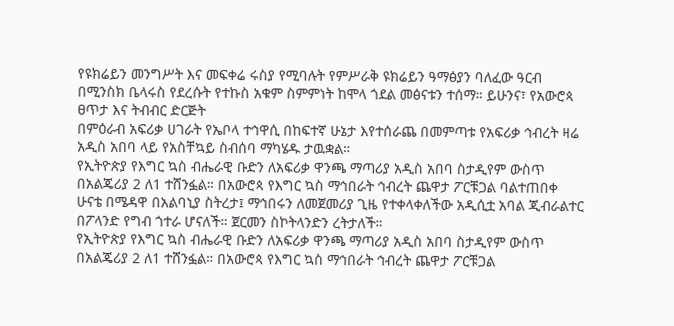የዩክሬይን መንግሥት እና መፍቀሬ ሩስያ የሚባሉት የምሥራቅ ዩክሬይን ዓማፅያን ባለፈው ዓርብ በሚንስክ ቤላሩስ የደረሱት የተኩስ አቁም ስምምነት ከሞላ ጎደል መፅናቱን ተሰማ። ይሁንና፣ የአውሮጳ ፀጥታ እና ትብብር ድርጅት
በምዕራብ አፍሪቃ ሀገራት የኤቦላ ተኅዋሲ በከፍተኛ ሁኔታ እየተሰራጨ በመምጣቱ የአፍሪቃ ኅብረት ዛሬ አዲስ አበባ ላይ የአስቸኳይ ስብሰባ ማካሄዱ ታዉቋል።
የኢትዮጵያ የእግር ኳስ ብሔራዊ ቡድን ለአፍሪቃ ዋንጫ ማጣሪያ አዲስ አበባ ስታዲየም ውስጥ በአልጄሪያ 2 ለ1 ተሸንፏል። በአውሮጳ የእግር ኳስ ማኅበራት ኅብረት ጨዋታ ፖርቹጋል ባልተጠበቀ ሁናቴ በሜዳዋ በአልባኒያ ስትረታ፤ ማኅበሩን ለመጀመሪያ ጊዜ የተቀላቀለችው አዲሲቷ አባል ጂብራልተር በፖላንድ የግብ ጎተራ ሆናለች። ጀርመን ስኮትላንድን ረትታለች።
የኢትዮጵያ የእግር ኳስ ብሔራዊ ቡድን ለአፍሪቃ ዋንጫ ማጣሪያ አዲስ አበባ ስታዲየም ውስጥ በአልጄሪያ 2 ለ1 ተሸንፏል። በአውሮጳ የእግር ኳስ ማኅበራት ኅብረት ጨዋታ ፖርቹጋል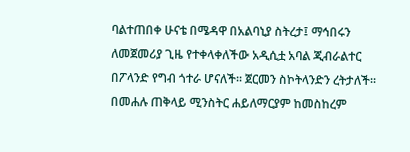ባልተጠበቀ ሁናቴ በሜዳዋ በአልባኒያ ስትረታ፤ ማኅበሩን ለመጀመሪያ ጊዜ የተቀላቀለችው አዲሲቷ አባል ጂብራልተር በፖላንድ የግብ ጎተራ ሆናለች። ጀርመን ስኮትላንድን ረትታለች።
በመሐሉ ጠቅላይ ሚንስትር ሐይለማርያም ከመስከረም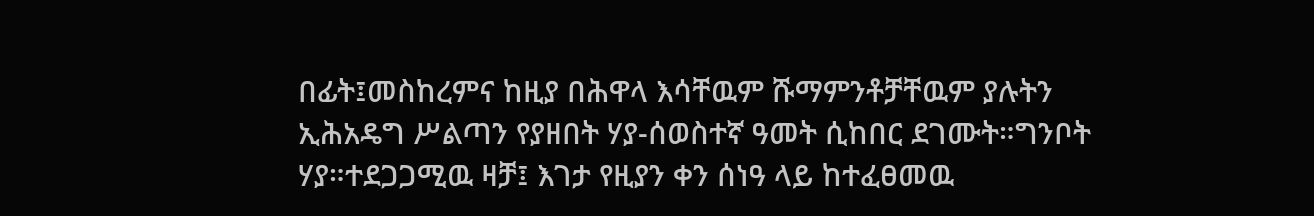በፊት፤መስከረምና ከዚያ በሕዋላ እሳቸዉም ሹማምንቶቻቸዉም ያሉትን ኢሕአዴግ ሥልጣን የያዘበት ሃያ-ሰወስተኛ ዓመት ሲከበር ደገሙት።ግንቦት ሃያ።ተደጋጋሚዉ ዛቻ፤ እገታ የዚያን ቀን ሰነዓ ላይ ከተፈፀመዉ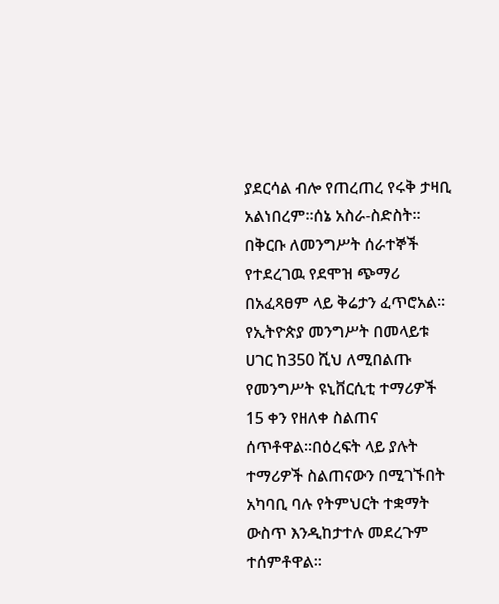ያደርሳል ብሎ የጠረጠረ የሩቅ ታዛቢ አልነበረም።ሰኔ አስራ-ስድስት።
በቅርቡ ለመንግሥት ሰራተኞች የተደረገዉ የደሞዝ ጭማሪ በአፈጻፀም ላይ ቅሬታን ፈጥሮአል።
የኢትዮጵያ መንግሥት በመላይቱ ሀገር ከ350 ሺህ ለሚበልጡ የመንግሥት ዩኒቨርሲቲ ተማሪዎች 15 ቀን የዘለቀ ስልጠና ሰጥቶዋል።በዕረፍት ላይ ያሉት ተማሪዎች ስልጠናውን በሚገኙበት አካባቢ ባሉ የትምህርት ተቋማት ውስጥ እንዲከታተሉ መደረጉም ተሰምቶዋል።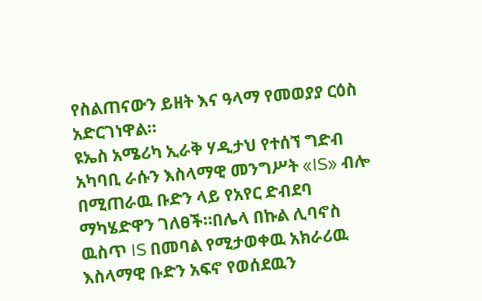የስልጠናውን ይዘት እና ዓላማ የመወያያ ርዕስ አድርገነዋል።
ዩኤስ አሜሪካ ኢራቅ ሃዲታህ የተሰኘ ግድብ አካባቢ ራሱን እስላማዊ መንግሥት «IS» ብሎ በሚጠራዉ ቡድን ላይ የአየር ድብደባ ማካሄድዋን ገለፀች።በሌላ በኩል ሊባኖስ ዉስጥ IS በመባል የሚታወቀዉ አክራሪዉ እስላማዊ ቡድን አፍኖ የወሰደዉን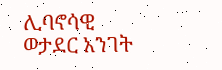ሊባኖሳዊ ወታደር አንገት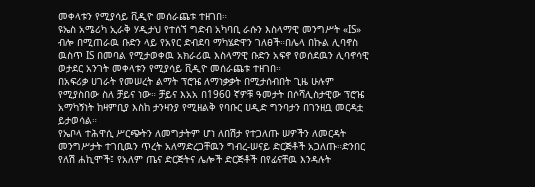መቀላቱን የሚያሳይ ቪዲዮ መሰራጨቱ ተዘገበ።
ዩኤስ አሜሪካ ኢራቅ ሃዲታህ የተሰኘ ግድብ አካባቢ ራሱን እስላማዊ መንግሥት «IS» ብሎ በሚጠራዉ ቡድን ላይ የአየር ድብደባ ማካሄድዋን ገለፀች።በሌላ በኩል ሊባኖስ ዉስጥ IS በመባል የሚታወቀዉ አክራሪዉ እስላማዊ ቡድን አፍኖ የወሰደዉን ሊባኖሳዊ ወታደር አንገት መቀላቱን የሚያሳይ ቪዲዮ መሰራጨቱ ተዘገበ።
በአፍሪቃ ሀገራት የመሠረት ልማት ፕሮዤ ለማነቃቃት በሚታሰብበት ጊዜ ሁሉም የሚያስበው ስለ ቻይና ነው። ቻይና እአአ በ1960 ኛዎቹ ዓመታት በሶሻሊስታዊው ፕሮዤ አማካኝነት ከዛምቢያ እስከ ታንዛንያ የሚዘልቅ የባቡር ሀዲድ ግንባታን በገንዘቧ መርዳቷ ይታወሳል።
የኤቦላ ተሕዋሲ ሥርጭትን ለመግታትም ሆነ ለበሽታ የተጋለጡ ሠዎችን ለመርዳት መንግሥታት ተገቢዉን ጥረት አለማድረጋቸዉን ግብረ-ሠናይ ድርጅቶች አጋለጡ።ድንበር የለሽ ሐኪሞች፤ የአለም ጤና ድርጅትና ሌሎች ድርጅቶች በየፊናቸዉ እንዳሉት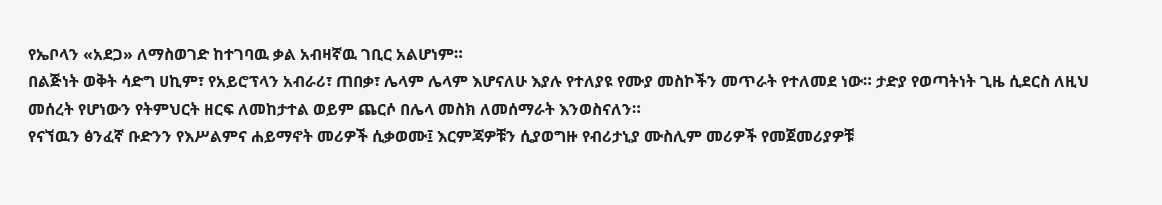የኤቦላን «አደጋ» ለማስወገድ ከተገባዉ ቃል አብዛኛዉ ገቢር አልሆነም።
በልጅነት ወቅት ሳድግ ሀኪም፣ የአይሮፕላን አብራሪ፣ ጠበቃ፣ ሌላም ሌላም እሆናለሁ እያሉ የተለያዩ የሙያ መስኮችን መጥራት የተለመደ ነው። ታድያ የወጣትነት ጊዜ ሲደርስ ለዚህ መሰረት የሆነውን የትምህርት ዘርፍ ለመከታተል ወይም ጨርሶ በሌላ መስክ ለመሰማራት እንወስናለን።
የናኘዉን ፅንፈኛ ቡድንን የእሥልምና ሐይማኖት መሪዎች ሲቃወሙ፤ እርምጃዎቹን ሲያወግዙ የብሪታኒያ ሙስሊም መሪዎች የመጀመሪያዎቹ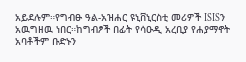አይደሉም።የግብፁ ዓል-አዝሐር ዩኒቨኒርስቲ መሪዎች ISISን አዉግዘዉ ነበር።ከግብፆች በፊት የሳዑዲ አረቢያ የሐያማኖት አባቶችም ቡድኑን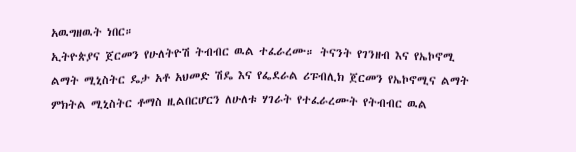አዉግዘዉት ነበር።
ኢትዮጵያና ጀርመን የሁለትዮሽ ትብብር ዉል ተፈራረሙ። ትናንት የገንዘብ እና የኤኮኖሚ ልማት ሚኒስትር ዴታ አቶ አህመድ ሽዴ እና የፌደራል ሪፑብሊክ ጀርመን የኤኮኖሚና ልማት ምክትል ሚኒስትር ቶማስ ዚልበርሆርን ለሁለቱ ሃገራት የተፈራረሙት የትብብር ዉል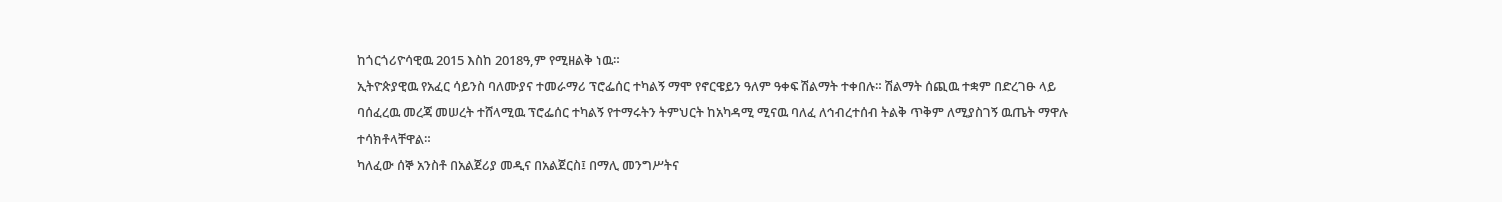ከጎርጎሪዮሳዊዉ 2015 እስከ 2018ዓ,ም የሚዘልቅ ነዉ።
ኢትዮጵያዊዉ የአፈር ሳይንስ ባለሙያና ተመራማሪ ፕሮፌሰር ተካልኝ ማሞ የኖርዌይን ዓለም ዓቀፍ ሽልማት ተቀበሉ። ሽልማት ሰጪዉ ተቋም በድረገፁ ላይ ባሰፈረዉ መረጃ መሠረት ተሸላሚዉ ፕሮፌሰር ተካልኝ የተማሩትን ትምህርት ከአካዳሚ ሚናዉ ባለፈ ለኅብረተሰብ ትልቅ ጥቅም ለሚያስገኝ ዉጤት ማዋሉ ተሳክቶላቸዋል።
ካለፈው ሰኞ አንስቶ በአልጀሪያ መዲና በአልጀርስ፤ በማሊ መንግሥትና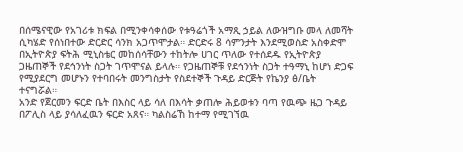በሰሜናዊው የአገሪቱ ክፍል በሚንቀሳቀሰው የቱዓሬጎች አማጺ ኃይል ለውዝግቡ መላ ለመሻት ሲካሄድ የሰነበተው ድርድር ሳንክ አጋጥሞታል። ድርድሩ 8 ሳምንታት እንደሚወስድ አስቀድሞ
በኢትዮጵያ ፍትሕ ሚኒስቴር መከሰሳቸውን ተከትሎ ሀገር ጥለው የተሰደዱ የኢትዮጵያ ጋዜጠኞች የደኅንነት ስጋት ገጥሞናል ይላሉ። የጋዜጠኞቹ የደኅንነት ስጋት ተዓማኒ ከሆነ ድጋፍ የሚያደርግ መሆኑን የተባበሩት መንግስታት የስደተኞች ጉዳይ ድርጅት የኬንያ ፅ/ቤት ተናግሯል።
አንድ የጀርመን ፍርድ ቤት በእስር ላይ ሳለ በእሳት ቃጠሎ ሕይወቱን ባጣ የዉጭ ዜጋ ጉዳይ በፖሊስ ላይ ያሳለፈዉን ፍርድ አጸና። ካልስሬኸ ከተማ የሚገኘዉ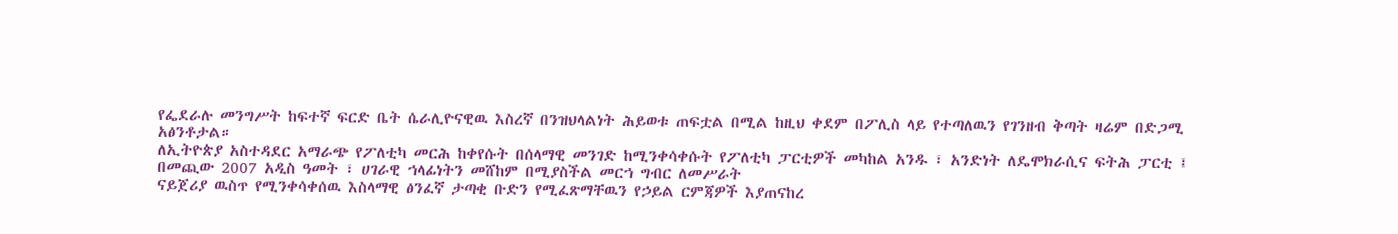የፌደራሉ መንግሥት ከፍተኛ ፍርድ ቤት ሴራሊዮናዊዉ እስረኛ በንዝህላልነት ሕይወቱ ጠፍቷል በሚል ከዚህ ቀደም በፖሊስ ላይ የተጣለዉን የገንዘብ ቅጣት ዛሬም በድጋሚ አፅንቶታል።
ለኢትዮጵያ አስተዳደር አማራጭ የፖለቲካ መርሕ ከቀየሱት በሰላማዊ መንገድ ከሚንቀሳቀሱት የፖለቲካ ፓርቲዎች መካከል አንዱ ፣ አንድነት ለዴሞክራሲና ፍትሕ ፓርቲ ፤ በመጪው 2007 አዲስ ዓመት ፣ ሀገራዊ ኀላፊነትን መሸከም በሚያስችል መርኀ ግብር ለመሥራት
ናይጀሪያ ዉስጥ የሚንቀሳቀሰዉ እስላማዊ ፅንፈኛ ታጣቂ ቡድን የሚፈጽማቸዉን የኃይል ርምጃዎች እያጠናከረ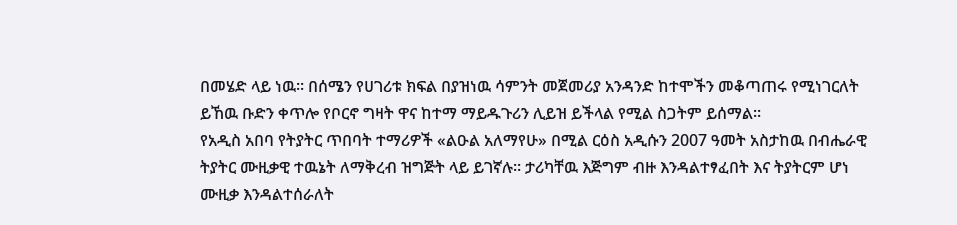በመሄድ ላይ ነዉ። በሰሜን የሀገሪቱ ክፍል በያዝነዉ ሳምንት መጀመሪያ አንዳንድ ከተሞችን መቆጣጠሩ የሚነገርለት ይኸዉ ቡድን ቀጥሎ የቦርኖ ግዛት ዋና ከተማ ማይዱጉሪን ሊይዝ ይችላል የሚል ስጋትም ይሰማል።
የአዲስ አበባ የትያትር ጥበባት ተማሪዎች «ልዑል አለማየሁ» በሚል ርዕስ አዲሱን 2007 ዓመት አስታከዉ በብሔራዊ ትያትር ሙዚቃዊ ተዉኔት ለማቅረብ ዝግጅት ላይ ይገኛሉ። ታሪካቸዉ እጅግም ብዙ እንዳልተፃፈበት እና ትያትርም ሆነ ሙዚቃ እንዳልተሰራለት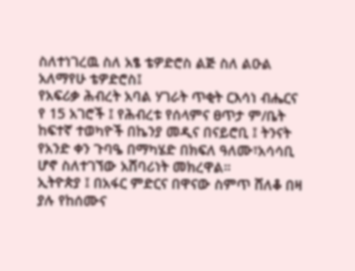ስለተነገረዉ ስለ አፄ ቴዎድሮስ ልጅ ስለ ልዑል አለማየሁ ቴዎድሮስ፤
የአፍሪቃ ሕብረት አባል ሃገራት ጥቂት ርእሳነ ብሔርና የ 15 አገሮች ፤ የሕብረቱ የሰላምና ፀጥታ ም/ቤት ከፍተኛ ተወካዮች በኬንያ መዲና በናይሮቢ ፤ ትንናት የአንድ ቀን ጉባዔ በማካሄድ በክፍለ ዓለሙ፣አሳሳቢ ሆኖ ስለተገኘው አሸባሪነት መክረዋል።
ኢትዮጵያ ፤ በአፋር ምድርና በዋናው ስምጥ ሸለቆ በዛ ያሉ የከሰሙና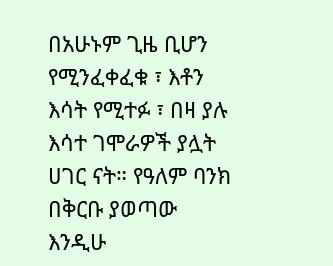በአሁኑም ጊዜ ቢሆን የሚንፈቀፈቁ ፣ እቶን እሳት የሚተፉ ፣ በዛ ያሉ እሳተ ገሞራዎች ያሏት ሀገር ናት። የዓለም ባንክ በቅርቡ ያወጣው እንዲሁ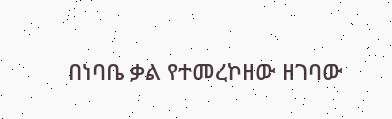በነባቤ ቃል የተመረኮዘው ዘገባው